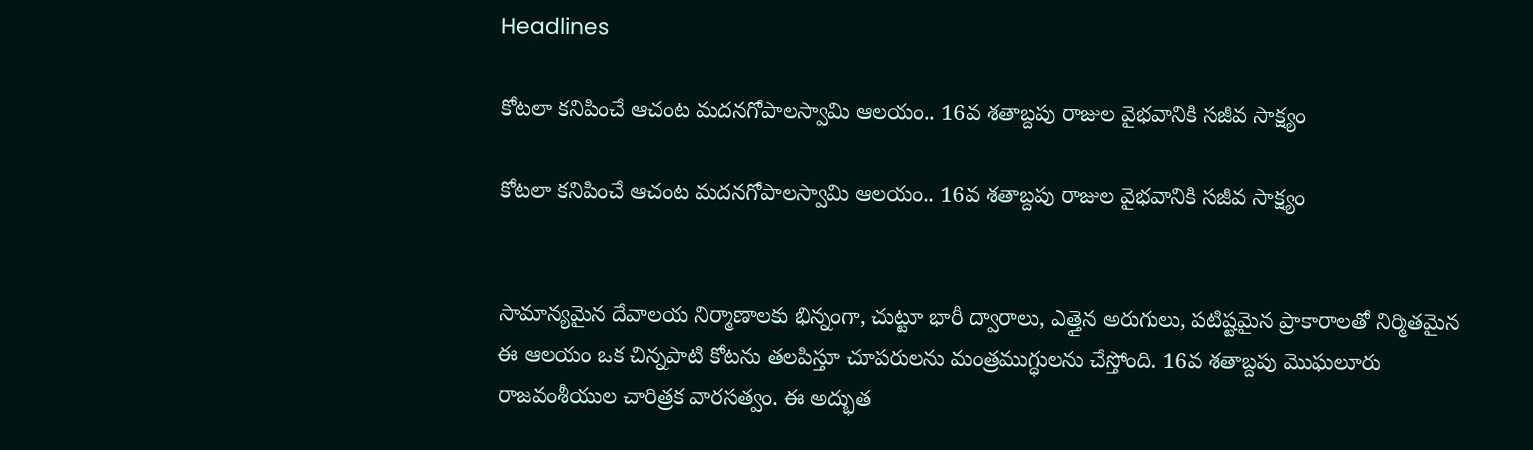Headlines

కోటలా కనిపించే ఆచంట మదనగోపాలస్వామి ఆలయం.. 16వ శతాబ్దపు రాజుల వైభవానికి సజీవ సాక్ష్యం

కోటలా కనిపించే ఆచంట మదనగోపాలస్వామి ఆలయం.. 16వ శతాబ్దపు రాజుల వైభవానికి సజీవ సాక్ష్యం


సామాన్యమైన దేవాలయ నిర్మాణాలకు భిన్నంగా, చుట్టూ భారీ ద్వారాలు, ఎత్తైన అరుగులు, పటిష్టమైన ప్రాకారాలతో నిర్మితమైన ఈ ఆలయం ఒక చిన్నపాటి కోటను తలపిస్తూ చూపరులను మంత్రముగ్ధులను చేస్తోంది. 16వ శతాబ్దపు మొఘలూరు రాజవంశీయుల చారిత్రక వారసత్వం. ఈ అద్భుత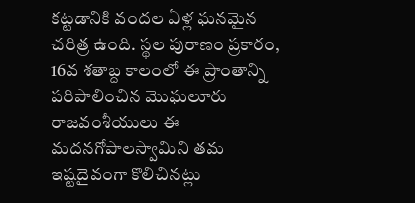కట్టడానికి వందల ఏళ్ల ఘనమైన చరిత్ర ఉంది. స్థల పురాణం ప్రకారం, 16వ శతాబ్ద కాలంలో ఈ ప్రాంతాన్ని పరిపాలించిన మొఘలూరు రాజవంశీయులు ఈ మదనగోపాలస్వామిని తమ ఇష్టదైవంగా కొలిచినట్లు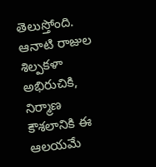తెలుస్తోంది. ఆనాటి రాజుల శిల్పకళా అభిరుచికి, నిర్మాణ కౌశలానికి ఈ ఆలయమే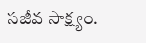సజీవ సాక్ష్యం.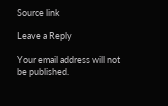Source link

Leave a Reply

Your email address will not be published.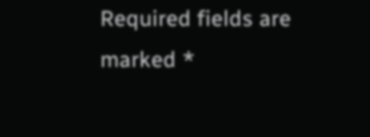Required fields are marked *